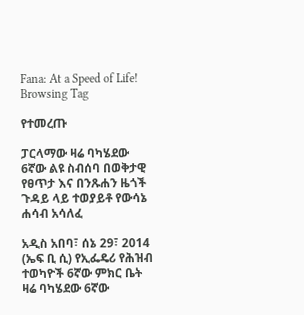Fana: At a Speed of Life!
Browsing Tag

የተመረጡ

ፓርላማው ዛሬ ባካሄደው 6ኛው ልዩ ስብሰባ በወቅታዊ የፀጥታ እና በንጹሐን ዜጎች ጉዳይ ላይ ተወያይቶ የውሳኔ ሐሳብ አሳለፈ

አዲስ አበባ፣ ሰኔ 29፣ 2014 (ኤፍ ቢ ሲ) የኢፌዴሪ የሕዝብ ተወካዮች 6ኛው ምክር ቤት ዛሬ ባካሄደው 6ኛው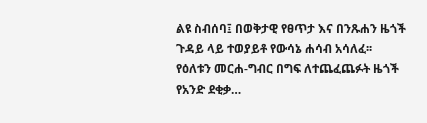ልዩ ስብሰባ፤ በወቅታዊ የፀጥታ እና በንጹሐን ዜጎች ጉዳይ ላይ ተወያይቶ የውሳኔ ሐሳብ አሳለፈ፡፡   የዕለቱን መርሐ-ግብር በግፍ ለተጨፈጨፉት ዜጎች የአንድ ደቂቃ…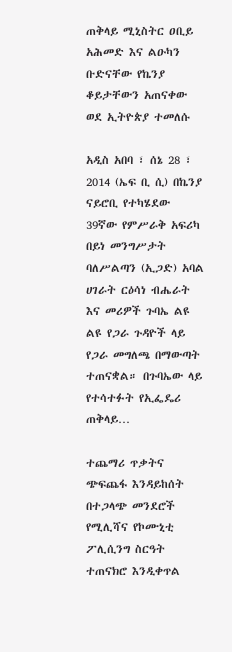ጠቅላይ ሚኒስትር ዐቢይ አሕመድ እና ልዑካን ቡድናቸው የኬንያ ቆይታቸውን አጠናቀው ወደ ኢትዮጵያ ተመለሱ

አዲስ አበባ ፣ ሰኔ 28 ፣ 2014 (ኤፍ ቢ ሲ) በኬንያ ናይሮቢ የተካሄደው 39ኛው የምሥራቅ አፍሪካ በይነ መንግሥታት ባለሥልጣን (ኢጋድ) አባል ሀገራት ርዕሳነ ብሔራት እና መሪዎች ጉባኤ ልዩ ልዩ የጋራ ጉዳዮች ላይ የጋራ መግለጫ በማውጣት ተጠናቋል። በጉባኤው ላይ የተሳተፉት የኢፌዴሪ ጠቅላይ…

ተጨማሪ ጥቃትና ጭፍጨፋ እንዳይከሰት በተጋላጭ መንደሮች የሚሊሻና የኮሙኒቲ ፖሊሲንግ ስርዓት ተጠናክሮ እንዲቀጥል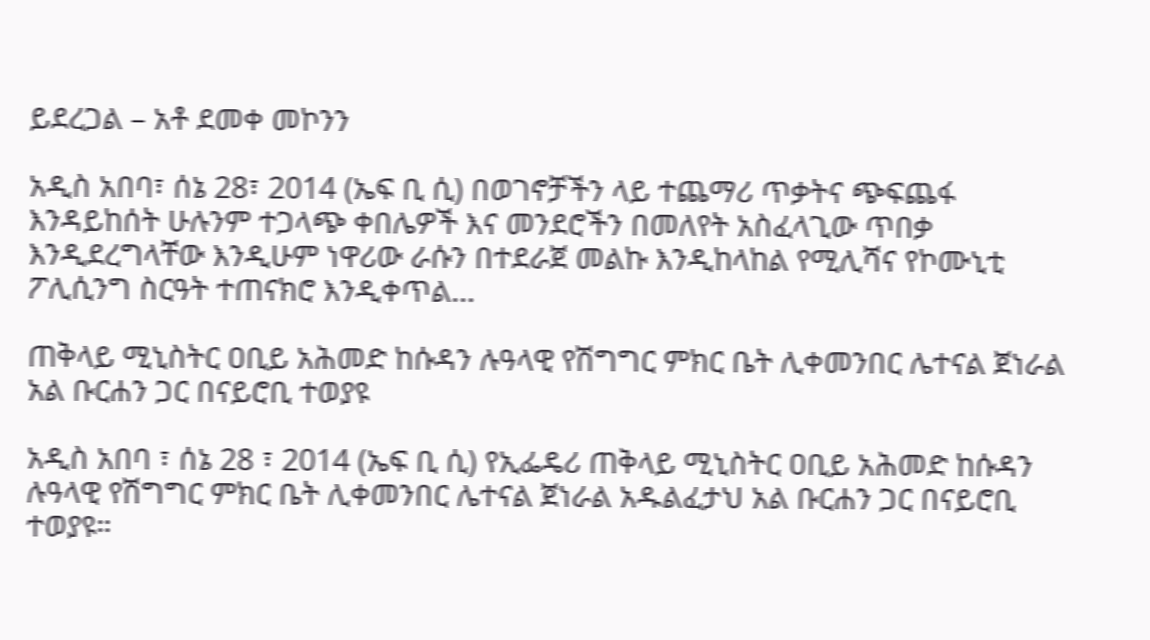ይደረጋል – አቶ ደመቀ መኮንን

አዲስ አበባ፣ ሰኔ 28፣ 2014 (ኤፍ ቢ ሲ) በወገኖቻችን ላይ ተጨማሪ ጥቃትና ጭፍጨፋ እንዳይከሰት ሁሉንም ተጋላጭ ቀበሌዎች እና መንደሮችን በመለየት አስፈላጊው ጥበቃ እንዲደረግላቸው እንዲሁም ነዋሪው ራሱን በተደራጀ መልኩ እንዲከላከል የሚሊሻና የኮሙኒቲ ፖሊሲንግ ስርዓት ተጠናክሮ እንዲቀጥል…

ጠቅላይ ሚኒስትር ዐቢይ አሕመድ ከሱዳን ሉዓላዊ የሽግግር ምክር ቤት ሊቀመንበር ሌተናል ጀነራል አል ቡርሐን ጋር በናይሮቢ ተወያዩ

አዲስ አበባ ፣ ሰኔ 28 ፣ 2014 (ኤፍ ቢ ሲ) የኢፌዴሪ ጠቅላይ ሚኒስትር ዐቢይ አሕመድ ከሱዳን ሉዓላዊ የሽግግር ምክር ቤት ሊቀመንበር ሌተናል ጀነራል አዱልፈታህ አል ቡርሐን ጋር በናይሮቢ ተወያዩ።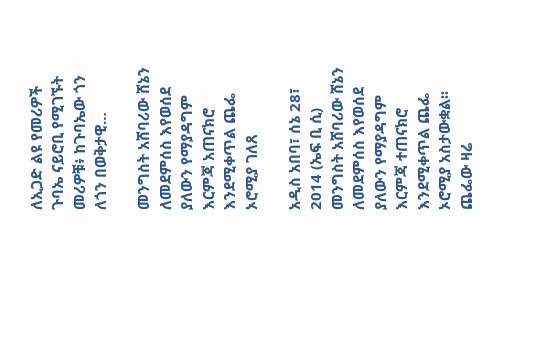ለኢጋድ ልዩ የመሪዎች ጉባኤ ናይሮቢ የሚገኙት መሪዎቹ፥ ከጉባኤው ጎን ለጎን በወቅታዊ…

መንግስት አሸባሪው ሸኔን ለመደምሰስ እየወሰደ ያለውን የማያዳግም እርምጃ አጠናክሮ እንደሚቀጥል ጨፌ ኦሮሚያ ገለጸ

አዲስ አበባ፣ ሰኔ 28፣ 2014 (ኤፍ ቢ ሲ) መንግስት አሸባሪው ሸኔን ለመደምሰስ እየወሰደ ያለውን የማያዳግም እርምጃ ተጠናክሮ እንደሚቀጥል ጨፌ ኦሮሚያ አስታውቋል፡፡ ጨፌው ዛሬ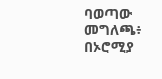ባወጣው መግለጫ፥ በኦሮሚያ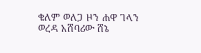ቄለም ወለጋ ዞን ሐዋ ገላን ወረዳ አሸባሪው ሸኔ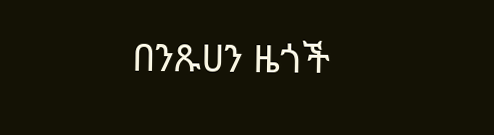በንጹሀን ዜጎች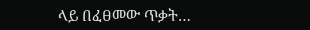ላይ በፈፀመው ጥቃት…